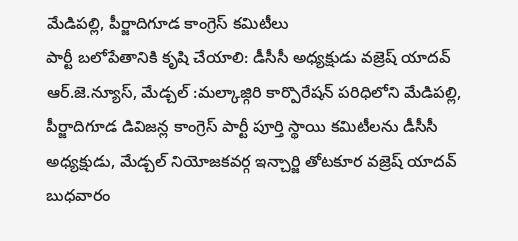మేడిపల్లి, పీర్జాదిగూడ కాంగ్రెస్ కమిటీలు
పార్టీ బలోపేతానికి కృషి చేయాలి: డీసీసీ అధ్యక్షుడు వజ్రెష్ యాదవ్ ఆర్.జె.న్యూస్, మేడ్చల్ :మల్కాజ్గిరి కార్పొరేషన్ పరిధిలోని మేడిపల్లి, పీర్జాదిగూడ డివిజన్ల కాంగ్రెస్ పార్టీ పూర్తి స్థాయి కమిటీలను డీసీసీ అధ్యక్షుడు, మేడ్చల్ నియోజకవర్గ ఇన్చార్జి తోటకూర వజ్రెష్ యాదవ్ బుధవారం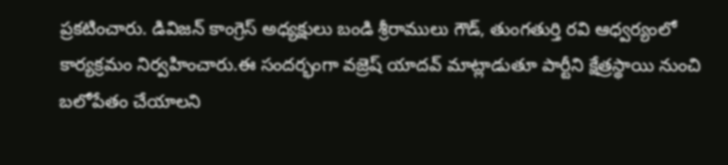ప్రకటించారు. డివిజన్ కాంగ్రెస్ అధ్యక్షులు బండి శ్రీరాములు గౌడ్, తుంగతుర్తి రవి ఆధ్వర్యంలో కార్యక్రమం నిర్వహించారు.ఈ సందర్భంగా వజ్రెష్ యాదవ్ మాట్లాడుతూ పార్టీని క్షేత్రస్థాయి నుంచి బలోపేతం చేయాలని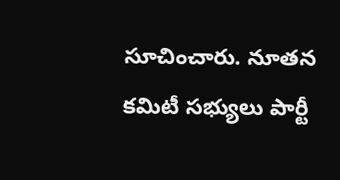సూచించారు. నూతన కమిటీ సభ్యులు పార్టీ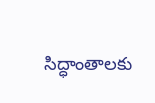సిద్ధాంతాలకు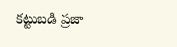కట్టుబడి ప్రజా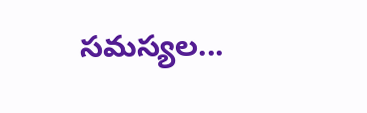సమస్యల...